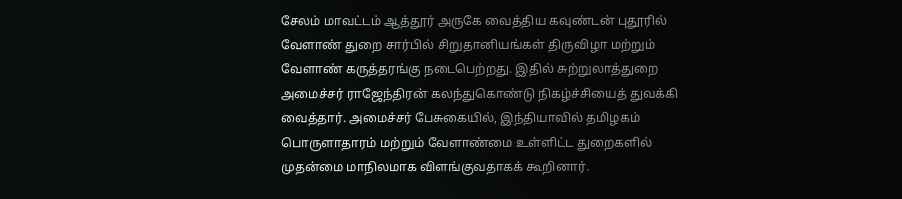சேலம் மாவட்டம் ஆத்தூர் அருகே வைத்திய கவுண்டன் புதூரில் வேளாண் துறை சார்பில் சிறுதானியங்கள் திருவிழா மற்றும் வேளாண் கருத்தரங்கு நடைபெற்றது. இதில் சுற்றுலாத்துறை அமைச்சர் ராஜேந்திரன் கலந்துகொண்டு நிகழ்ச்சியைத் துவக்கி வைத்தார். அமைச்சர் பேசுகையில், இந்தியாவில் தமிழகம் பொருளாதாரம் மற்றும் வேளாண்மை உள்ளிட்ட துறைகளில் முதன்மை மாநிலமாக விளங்குவதாகக் கூறினார்.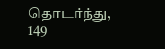தொடர்ந்து, 149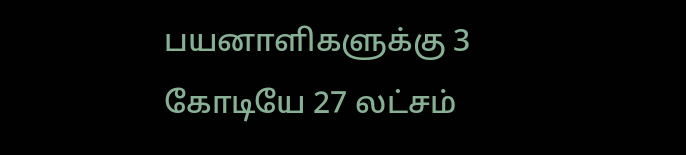பயனாளிகளுக்கு 3 கோடியே 27 லட்சம்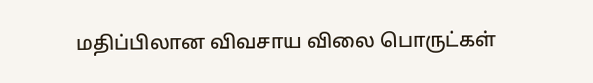மதிப்பிலான விவசாய விலை பொருட்கள்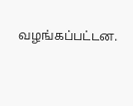வழங்கப்பட்டன.